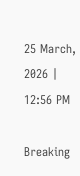25 March, 2026 | 12:56 PM

Breaking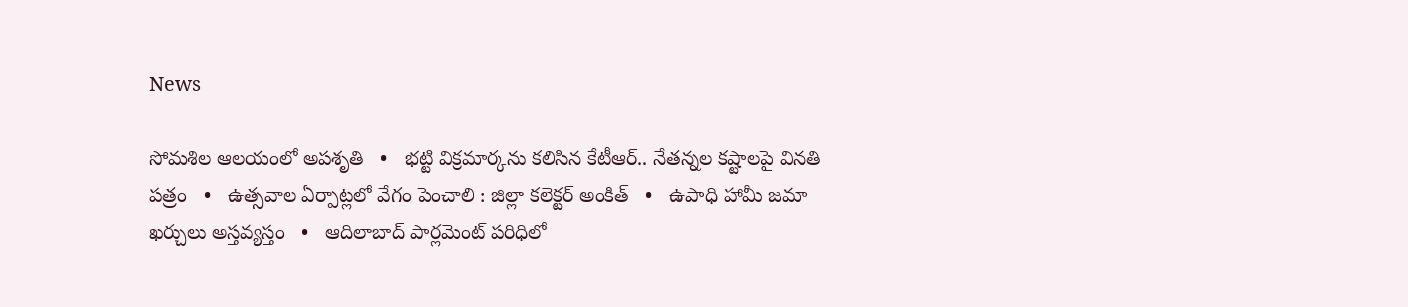News

సోమశిల ఆలయంలో అపశృతి   •   భట్టి విక్రమార్కను కలిసిన కేటీఆర్.. నేతన్నల కష్టాలపై వినతి పత్రం   •   ఉత్సవాల ఏర్పాట్లలో వేగం పెంచాలి : జిల్లా కలెక్టర్ అంకిత్   •   ఉపాధి హామీ జమా ఖర్చులు అస్తవ్యస్తం   •   ఆదిలాబాద్ పార్లమెంట్ పరిధిలో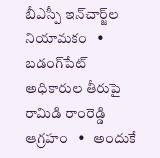బీఎస్పీ ఇన్‌చార్జ్‌ల నియామకం   •   బడంగ్‌పేట్ అధికారుల తీరుపై రామిడి రాంరెడ్డి ఆగ్రహం   •   అందుకే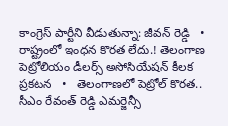కాంగ్రెస్ పార్టీని వీడుతున్నా: జీవన్ రెడ్డి   •   రాష్ట్రంలో ఇంధన కొరత లేదు.! తెలంగాణ పెట్రోలియం డీలర్స్ అసోసియేషన్ కీలక ప్రకటన   •   తెలంగాణలో పెట్రోల్ కొరత.. సీఎం రేవంత్ రెడ్డి ఎమర్జెన్సీ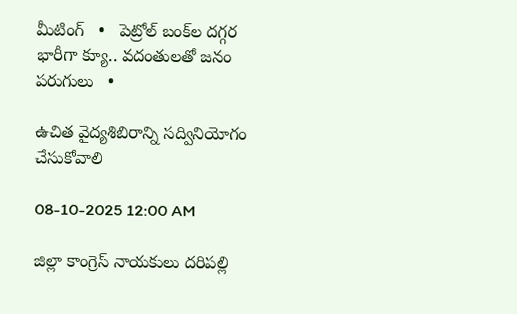మీటింగ్   •   పెట్రోల్‌ బంక్‌ల దగ్గర భారీగా క్యూ.. వదంతులతో జనం పరుగులు   •

ఉచిత వైద్యశిబిరాన్ని సద్వినియోగం చేసుకోవాలి

08-10-2025 12:00 AM

జిల్లా కాంగ్రెస్ నాయకులు దరిపల్లి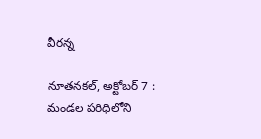వీరన్న

నూతనకల్, అక్టోబర్ 7 : మండల పరిధిలోని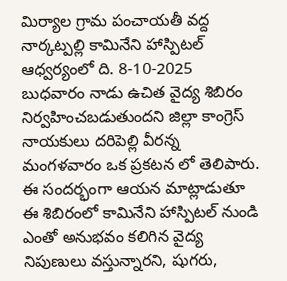మిర్యాల గ్రామ పంచాయతీ వద్ద నార్కట్పల్లి కామినేని హాస్పిటల్ ఆధ్వర్యంలో ది. 8-10-2025 బుధవారం నాడు ఉచిత వైద్య శిబిరం నిర్వహించబడుతుందని జిల్లా కాంగ్రెస్ నాయకులు దరిపెల్లి వీరన్న మంగళవారం ఒక ప్రకటన లో తెలిపారు.  ఈ సందర్భంగా ఆయన మాట్లాడుతూ ఈ శిబిరంలో కామినేని హాస్పిటల్ నుండి ఎంతో అనుభవం కలిగిన వైద్య నిపుణులు వస్తున్నారని, షుగరు,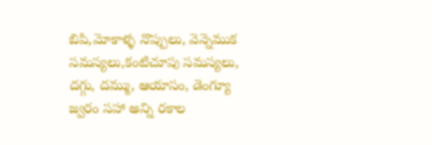బిపి,మోకాళ్ళ నొప్పులు, వెన్నెముక సమస్యలు,కంటిచూపు సమస్యలు, దగ్గు, దమ్ము, ఆయాసం, డెంగ్యూ జ్వరం సహా అన్ని రకాల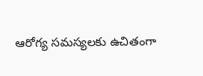ఆరోగ్య సమస్యలకు ఉచితంగా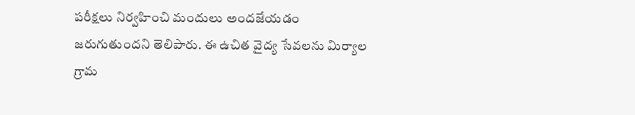పరీక్షలు నిర్వహించి మందులు అందజేయడం జరుగుతుందని తెలిపారు. ఈ ఉచిత వైద్య సేవలను మిర్యాల గ్రామ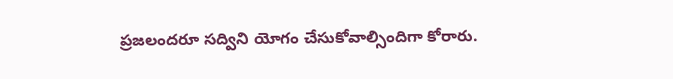ప్రజలందరూ సద్విని యోగం చేసుకోవాల్సిందిగా కోరారు.